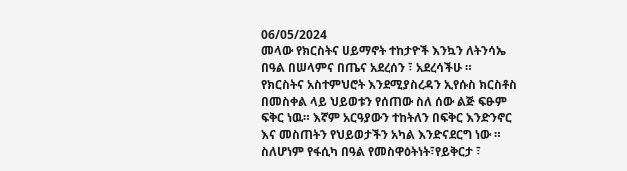06/05/2024
መላው የክርስትና ሀይማኖት ተከታዮች እንኳን ለትንሳኤ በዓል በሠላምና በጤና አደረሰን ፣ አደረሳችሁ ።
የክርስትና አስተምህሮት እንደሚያስረዳን ኢየሱስ ክርስቶስ በመስቀል ላይ ህይወቱን የሰጠው ስለ ሰው ልጅ ፍፁም ፍቅር ነዉ። እኛም አርዓያውን ተከትለን በፍቅር እንድንኖር እና መስጠትን የህይወታችን አካል እንድናደርግ ነው ።
ስለሆነም የፋሲካ በዓል የመስዋዕትነት፣የይቅርታ ፣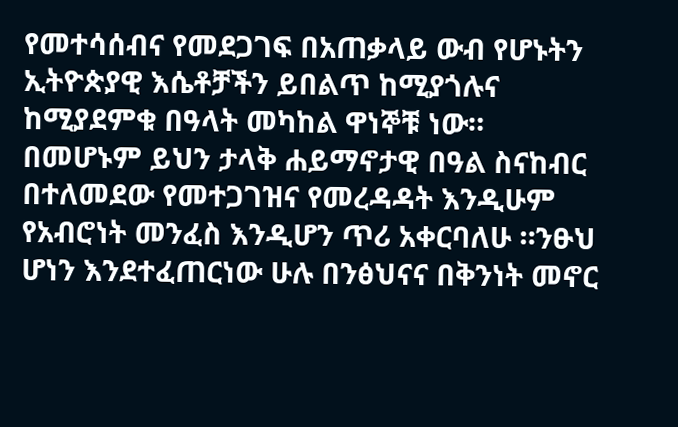የመተሳሰብና የመደጋገፍ በአጠቃላይ ውብ የሆኑትን ኢትዮጵያዊ እሴቶቻችን ይበልጥ ከሚያጎሉና ከሚያደምቁ በዓላት መካከል ዋነኞቹ ነው።
በመሆኑም ይህን ታላቅ ሐይማኖታዊ በዓል ስናከብር በተለመደው የመተጋገዝና የመረዳዳት እንዲሁም የአብሮነት መንፈስ እንዲሆን ጥሪ አቀርባለሁ ።ንፁህ ሆነን እንደተፈጠርነው ሁሉ በንፅህናና በቅንነት መኖር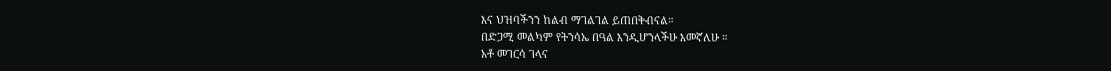እና ህዝባችንን ከልብ ማገልገል ይጠበቅብናል።
በድጋሚ መልካም የትንሳኤ በዓል እንዲሆንላችሁ እመኛለሁ ።
አቶ መገርሳ ገላና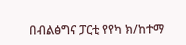በብልፅግና ፓርቲ የየካ ክ/ከተማ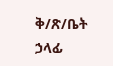ቅ/ጽ/ቤት ኃላፊ